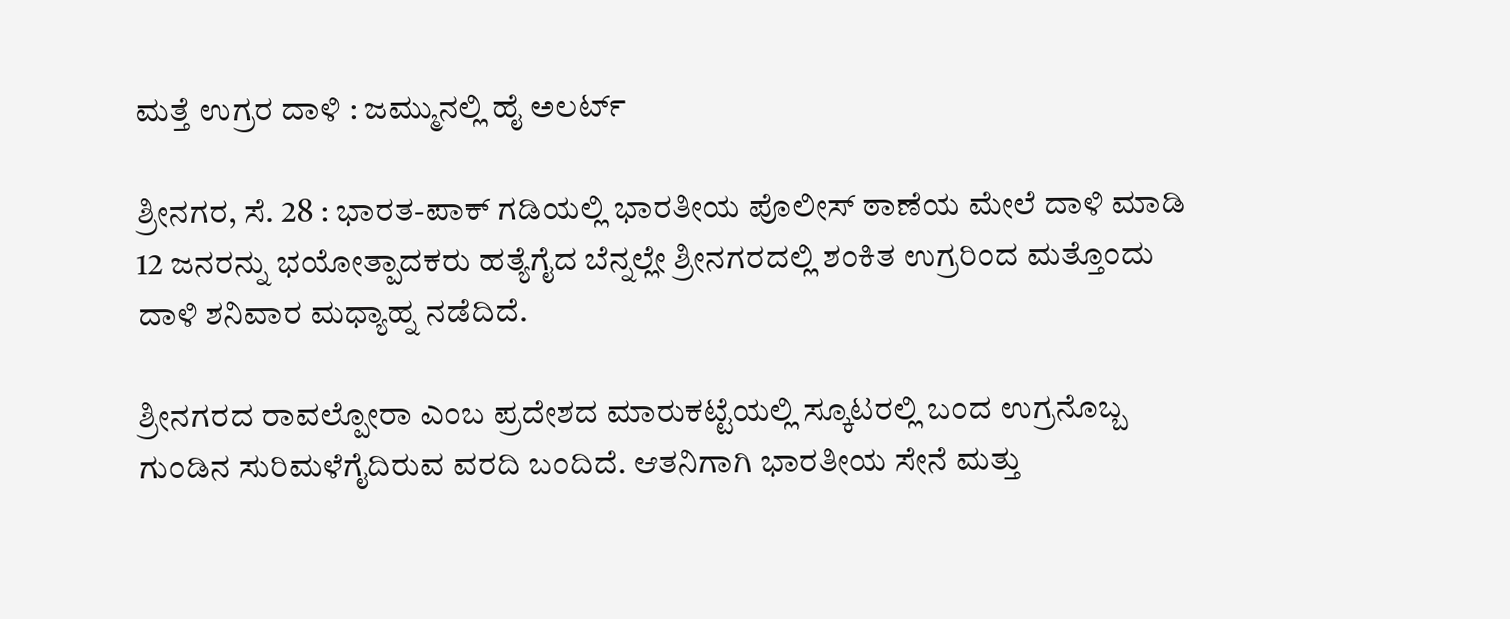ಮತ್ತೆ ಉಗ್ರರ ದಾಳಿ : ಜಮ್ಮುನಲ್ಲಿ ಹೈ ಅಲರ್ಟ್

ಶ್ರೀನಗರ, ಸೆ. 28 : ಭಾರತ-ಪಾಕ್ ಗಡಿಯಲ್ಲಿ ಭಾರತೀಯ ಪೊಲೀಸ್ ಠಾಣೆಯ ಮೇಲೆ ದಾಳಿ ಮಾಡಿ 12 ಜನರನ್ನು ಭಯೋತ್ಪಾದಕರು ಹತ್ಯೆಗೈದ ಬೆನ್ನಲ್ಲೇ ಶ್ರೀನಗರದಲ್ಲಿ ಶಂಕಿತ ಉಗ್ರರಿಂದ ಮತ್ತೊಂದು ದಾಳಿ ಶನಿವಾರ ಮಧ್ಯಾಹ್ನ ನಡೆದಿದೆ.

ಶ್ರೀನಗರದ ರಾವಲ್ಪೋರಾ ಎಂಬ ಪ್ರದೇಶದ ಮಾರುಕಟ್ಟೆಯಲ್ಲಿ ಸ್ಕೂಟರಲ್ಲಿ ಬಂದ ಉಗ್ರನೊಬ್ಬ ಗುಂಡಿನ ಸುರಿಮಳೆಗೈದಿರುವ ವರದಿ ಬಂದಿದೆ. ಆತನಿಗಾಗಿ ಭಾರತೀಯ ಸೇನೆ ಮತ್ತು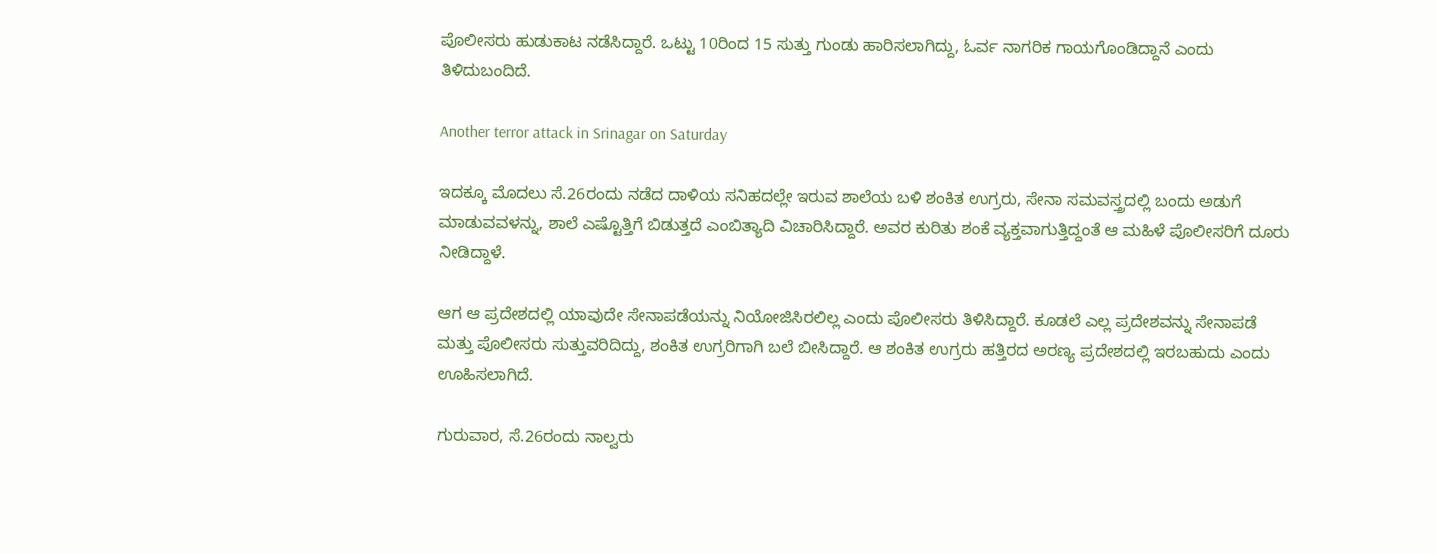ಪೊಲೀಸರು ಹುಡುಕಾಟ ನಡೆಸಿದ್ದಾರೆ. ಒಟ್ಟು 10ರಿಂದ 15 ಸುತ್ತು ಗುಂಡು ಹಾರಿಸಲಾಗಿದ್ದು, ಓರ್ವ ನಾಗರಿಕ ಗಾಯಗೊಂಡಿದ್ದಾನೆ ಎಂದು ತಿಳಿದುಬಂದಿದೆ.

Another terror attack in Srinagar on Saturday

ಇದಕ್ಕೂ ಮೊದಲು ಸೆ.26ರಂದು ನಡೆದ ದಾಳಿಯ ಸನಿಹದಲ್ಲೇ ಇರುವ ಶಾಲೆಯ ಬಳಿ ಶಂಕಿತ ಉಗ್ರರು, ಸೇನಾ ಸಮವಸ್ತ್ರದಲ್ಲಿ ಬಂದು ಅಡುಗೆ ಮಾಡುವವಳನ್ನು, ಶಾಲೆ ಎಷ್ಟೊತ್ತಿಗೆ ಬಿಡುತ್ತದೆ ಎಂಬಿತ್ಯಾದಿ ವಿಚಾರಿಸಿದ್ದಾರೆ. ಅವರ ಕುರಿತು ಶಂಕೆ ವ್ಯಕ್ತವಾಗುತ್ತಿದ್ದಂತೆ ಆ ಮಹಿಳೆ ಪೊಲೀಸರಿಗೆ ದೂರು ನೀಡಿದ್ದಾಳೆ.

ಆಗ ಆ ಪ್ರದೇಶದಲ್ಲಿ ಯಾವುದೇ ಸೇನಾಪಡೆಯನ್ನು ನಿಯೋಜಿಸಿರಲಿಲ್ಲ ಎಂದು ಪೊಲೀಸರು ತಿಳಿಸಿದ್ದಾರೆ. ಕೂಡಲೆ ಎಲ್ಲ ಪ್ರದೇಶವನ್ನು ಸೇನಾಪಡೆ ಮತ್ತು ಪೊಲೀಸರು ಸುತ್ತುವರಿದಿದ್ದು, ಶಂಕಿತ ಉಗ್ರರಿಗಾಗಿ ಬಲೆ ಬೀಸಿದ್ದಾರೆ. ಆ ಶಂಕಿತ ಉಗ್ರರು ಹತ್ತಿರದ ಅರಣ್ಯ ಪ್ರದೇಶದಲ್ಲಿ ಇರಬಹುದು ಎಂದು ಊಹಿಸಲಾಗಿದೆ.

ಗುರುವಾರ, ಸೆ.26ರಂದು ನಾಲ್ವರು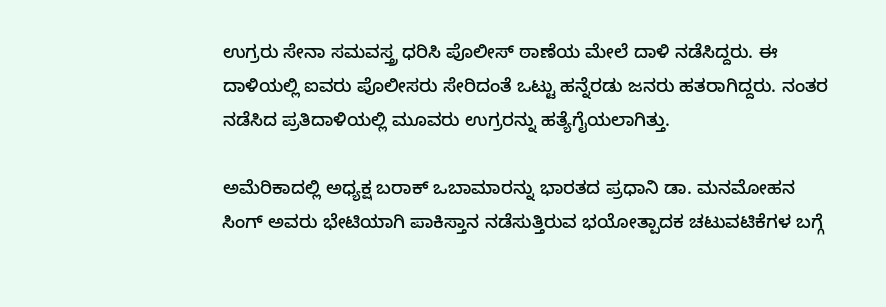ಉಗ್ರರು ಸೇನಾ ಸಮವಸ್ತ್ರ ಧರಿಸಿ ಪೊಲೀಸ್ ಠಾಣೆಯ ಮೇಲೆ ದಾಳಿ ನಡೆಸಿದ್ದರು. ಈ ದಾಳಿಯಲ್ಲಿ ಐವರು ಪೊಲೀಸರು ಸೇರಿದಂತೆ ಒಟ್ಟು ಹನ್ನೆರಡು ಜನರು ಹತರಾಗಿದ್ದರು. ನಂತರ ನಡೆಸಿದ ಪ್ರತಿದಾಳಿಯಲ್ಲಿ ಮೂವರು ಉಗ್ರರನ್ನು ಹತ್ಯೆಗೈಯಲಾಗಿತ್ತು.

ಅಮೆರಿಕಾದಲ್ಲಿ ಅಧ್ಯಕ್ಷ ಬರಾಕ್ ಒಬಾಮಾರನ್ನು ಭಾರತದ ಪ್ರಧಾನಿ ಡಾ. ಮನಮೋಹನ ಸಿಂಗ್ ಅವರು ಭೇಟಿಯಾಗಿ ಪಾಕಿಸ್ತಾನ ನಡೆಸುತ್ತಿರುವ ಭಯೋತ್ಪಾದಕ ಚಟುವಟಿಕೆಗಳ ಬಗ್ಗೆ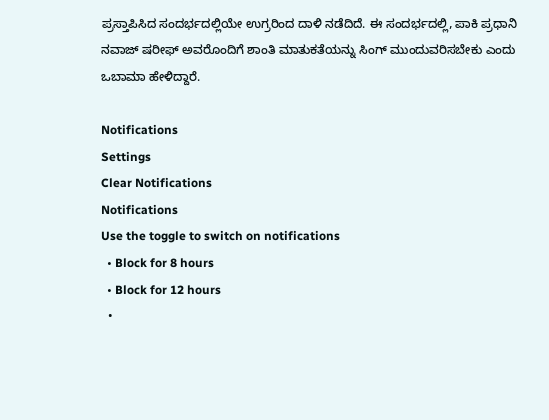ಪ್ರಸ್ತಾಪಿಸಿದ ಸಂದರ್ಭದಲ್ಲಿಯೇ ಉಗ್ರರಿಂದ ದಾಳಿ ನಡೆದಿದೆ. ಈ ಸಂದರ್ಭದಲ್ಲಿ, ಪಾಕಿ ಪ್ರಧಾನಿ ನವಾಜ್ ಷರೀಫ್ ಅವರೊಂದಿಗೆ ಶಾಂತಿ ಮಾತುಕತೆಯನ್ನು ಸಿಂಗ್ ಮುಂದುವರಿಸಬೇಕು ಎಂದು ಒಬಾಮಾ ಹೇಳಿದ್ದಾರೆ.

Notifications
Settings
Clear Notifications
Notifications
Use the toggle to switch on notifications
  • Block for 8 hours
  • Block for 12 hours
  •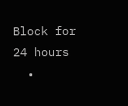Block for 24 hours
  •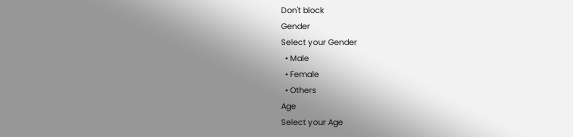Don't block
Gender
Select your Gender
  • Male
  • Female
  • Others
Age
Select your Age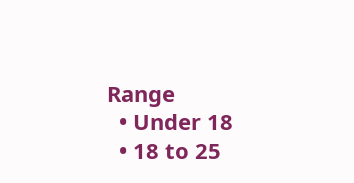Range
  • Under 18
  • 18 to 25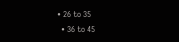• 26 to 35
  • 36 to 45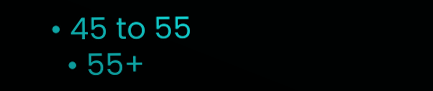• 45 to 55
  • 55+